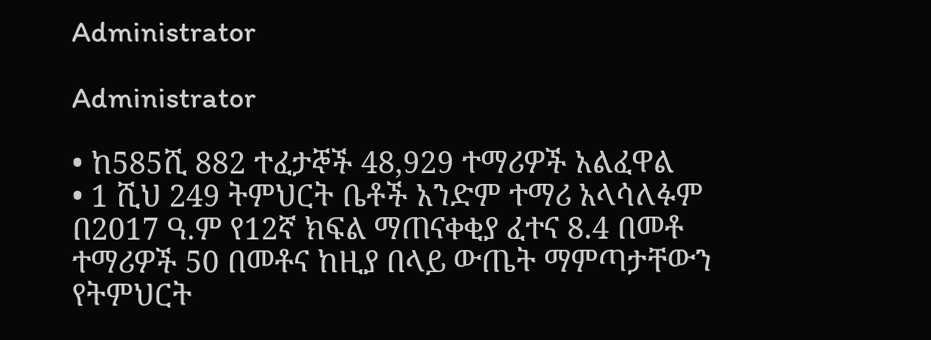Administrator

Administrator

• ከ585ሺ 882 ተፈታኞች 48,929 ተማሪዎች አልፈዋል
• 1 ሺህ 249 ትምህርት ቤቶች አንድም ተማሪ አላሳለፉም
በ2017 ዓ.ም የ12ኛ ክፍል ማጠናቀቂያ ፈተና 8.4 በመቶ ተማሪዎች 50 በመቶና ከዚያ በላይ ውጤት ማምጣታቸውን የትምህርት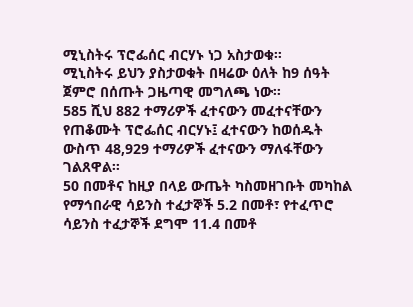ሚኒስትሩ ፕሮፌሰር ብርሃኑ ነጋ አስታወቁ፡፡
ሚኒስትሩ ይህን ያስታወቁት በዛሬው ዕለት ከ9 ሰዓት ጀምሮ በሰጡት ጋዜጣዊ መግለጫ ነው፡፡
585 ሺህ 882 ተማሪዎች ፈተናውን መፈተናቸውን የጠቆሙት ፕሮፌሰር ብርሃኑ፤ ፈተናውን ከወሰዱት ውስጥ 48,929 ተማሪዎች ፈተናውን ማለፋቸውን ገልጸዋል፡፡
50 በመቶና ከዚያ በላይ ውጤት ካስመዘገቡት መካከል የማኅበራዊ ሳይንስ ተፈታኞች 5.2 በመቶ፣ የተፈጥሮ ሳይንስ ተፈታኞች ደግሞ 11.4 በመቶ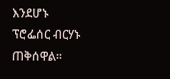እንደሆኑ ፕሮፌሰር ብርሃኑ ጠቅሰዋል፡፡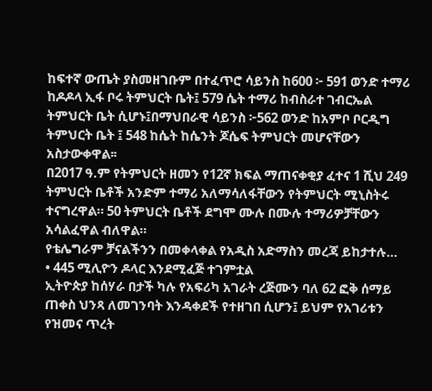ከፍተኛ ውጤት ያስመዘገቡም በተፈጥሮ ሳይንስ ከ600 ፦ 591 ወንድ ተማሪ ከዶዶላ ኢፋ ቦሩ ትምህርት ቤት፤ 579 ሴት ተማሪ ከብስራተ ገብርኤል ትምህርት ቤት ሲሆኑ፤በማህበራዊ ሳይንስ ፦562 ወንድ ከአምቦ ቦርዲግ ትምህርት ቤት ፤ 548 ከሴት ከሴንት ጆሴፍ ትምህርት መሆናቸውን አስታውቀዋል፡፡
በ2017 ዓ.ም የትምህርት ዘመን የ12ኛ ክፍል ማጠናቀቂያ ፈተና 1 ሺህ 249 ትምህርት ቤቶች አንድም ተማሪ አለማሳለፋቸውን የትምህርት ሚኒስትሩ ተናግረዋል። 50 ትምህርት ቤቶች ደግሞ ሙሉ በሙሉ ተማሪዎቻቸውን አሳልፈዋል ብለዋል።
የቴሌግራም ቻናልችንን በመቀላቀል የአዲስ አድማስን መረጃ ይከታተሉ…
• 445 ሚሊዮን ዶላር እንደሚፈጅ ተገምቷል
ኢትዮጵያ ከሰሃራ በታች ካሉ የአፍሪካ አገራት ረጅሙን ባለ 62 ፎቅ ሰማይ ጠቀስ ህንጻ ለመገንባት እንዳቀደች የተዘገበ ሲሆን፤ ይህም የአገሪቱን የዝመና ጥረት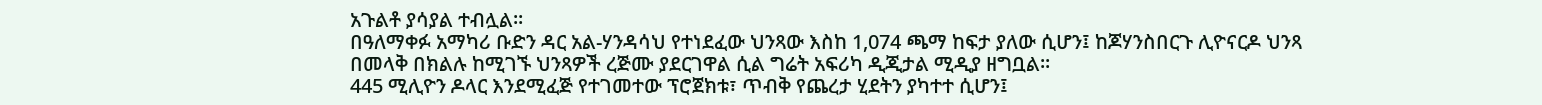አጉልቶ ያሳያል ተብሏል።
በዓለማቀፉ አማካሪ ቡድን ዳር አል-ሃንዳሳህ የተነደፈው ህንጻው እስከ 1,074 ጫማ ከፍታ ያለው ሲሆን፤ ከጆሃንስበርጉ ሊዮናርዶ ህንጻ በመላቅ በክልሉ ከሚገኙ ህንጻዎች ረጅሙ ያደርገዋል ሲል ግሬት አፍሪካ ዲጂታል ሚዲያ ዘግቧል፡፡
445 ሚሊዮን ዶላር እንደሚፈጅ የተገመተው ፕሮጀክቱ፣ ጥብቅ የጨረታ ሂደትን ያካተተ ሲሆን፤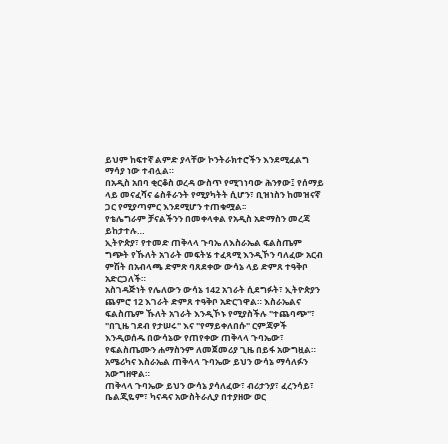ይህም ከፍተኛ ልምድ ያላቸው ኮንትራክተሮችን እንደሚፈልግ ማሳያ ነው ተብሏል።
በአዲስ አበባ ቂርቆስ ወረዳ ውስጥ የሚገነባው ሕንፃው፤ የሰማይ ላይ መናፈሻና ሬስቶራንት የሚያካትት ሲሆን፣ ቢዝነስን ከመዝናኛ ጋር የሚያጣምር እንደሚሆን ተጠቁሟል፡፡
የቴሌግራም ቻናልችንን በመቀላቀል የአዲስ አድማስን መረጃ ይከታተሉ…
ኢትዮጵያ፣ የተመድ ጠቅላላ ጉባኤ ለእስራኤል ፍልስጤም ግጭት የኹለት አገራት መፍትሄ ተፈጻሚ እንዲኾን ባለፈው አርብ ምሽት በአብላጫ ድምጽ ባጸደቀው ውሳኔ ላይ ድምጸ ተዓቅቦ አድርጋለች።
አስገዳጅነት የሌለውን ውሳኔ 142 አገራት ሲደግፉት፣ ኢትዮጵያን ጨምሮ 12 እገራት ድምጸ ተዓቅቦ አድርገዋል። እስራኤልና ፍልስጤም ኹለት አገራት እንዲኾኑ የሚያስችሉ "ተጨባጭ"፣ "በጊዜ ገደብ የታሠሩ" እና "የማይቀለበሱ" ርምጃዎች እንዲወሰዱ በውሳኔው የጠየቀው ጠቅላላ ጉባኤው፣ የፍልስጤሙን ሐማስንም ለመጀመሪያ ጊዜ በይፋ አውግዟል።
አሜሪካና እስራኤል ጠቅላላ ጉባኤው ይህን ውሳኔ ማሳለፉን አውግዘዋል።
ጠቅላላ ጉባኤው ይህን ውሳኔ ያሳለፈው፣ ብሪታንያ፣ ፈረንሳይ፣ ቤልጂዬም፣ ካናዳና አውስትራሊያ በተያዘው ወር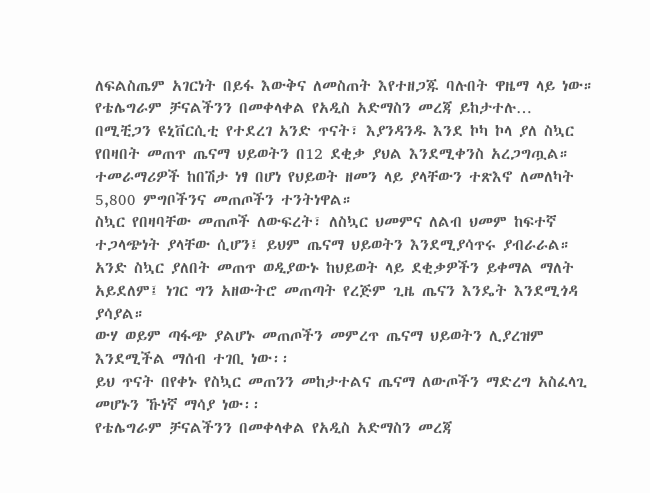ለፍልስጤም አገርነት በይፋ እውቅና ለመስጠት እየተዘጋጁ ባሉበት ዋዜማ ላይ ነው።
የቴሌግራም ቻናልችንን በመቀላቀል የአዲስ አድማስን መረጃ ይከታተሉ…
በሚቺጋን ዩኒቨርሲቲ የተደረገ አንድ ጥናት፣ እያንዳንዱ እንደ ኮካ ኮላ ያለ ስኳር የበዛበት መጠጥ ጤናማ ህይወትን በ12 ደቂቃ ያህል እንደሚቀንስ አረጋግጧል።
ተመራማሪዎች ከበሽታ ነፃ በሆነ የህይወት ዘመን ላይ ያላቸውን ተጽእኖ ለመለካት 5,800 ምግቦችንና መጠጦችን ተንትነዋል።
ስኳር የበዛባቸው መጠጦች ለውፍረት፣ ለስኳር ህመምና ለልብ ህመም ከፍተኛ ተጋላጭነት ያላቸው ሲሆን፤ ይህም ጤናማ ህይወትን እንደሚያሳጥሩ ያብራራል።
አንድ ስኳር ያለበት መጠጥ ወዲያውኑ ከህይወት ላይ ደቂቃዎችን ይቀማል ማለት አይደለም፤ ነገር ግን አዘውትሮ መጠጣት የረጅም ጊዜ ጤናን እንዴት እንደሚጎዳ ያሳያል።
ውሃ ወይም ጣፋጭ ያልሆኑ መጠጦችን መምረጥ ጤናማ ህይወትን ሊያረዝም እንደሚችል ማሰብ ተገቢ ነው፡፡
ይህ ጥናት በየቀኑ የስኳር መጠንን መከታተልና ጤናማ ለውጦችን ማድረግ አስፈላጊ መሆኑን ኹነኛ ማሳያ ነው፡፡
የቴሌግራም ቻናልችንን በመቀላቀል የአዲስ አድማስን መረጃ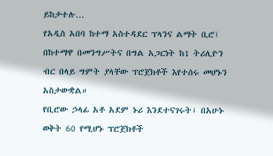ይከታተሉ…
የአዲስ አበባ ከተማ አስተዳደር ፕላንና ልማት ቢሮ፣ በከተማዋ በመንግሥትና በግል አጋርነት ከ1 ትሪሊዮን ብር በላይ ግምት ያላቸው ፕሮጀክቶች እየተሰሩ መሆኑን አስታውቋል።
የቢሮው ኃላፊ አቶ አደም ኑሪ እንደተናገሩት፣ በአሁኑ ወቅት 60 የሚሆኑ ፕሮጀክቶች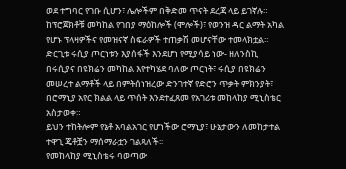ወደ ተግባር የገቡ ሲሆን፣ ሌሎችም በቅድመ ጥናት ደረጃ ላይ ይገኛሉ።
ከፕሮጀክቶቹ መካከል የገበያ ማዕከሎች (ሞሎች)፣ የወንዝ ዳር ልማት አካል የሆኑ ፕላዛዎችና የመዝናኛ ስፍራዎች ተጠቃሽ መሆናቸው ተመላክቷል።
ድርጊቱ ሩሲያ ጦርነቱን እያሰፋች እንደሆነ የሚያሳይ ነው- ዘለንስኪ
በሩሲያና በዩክሬን መካከል እየተካሄደ ባለው ጦርነት፣ ሩሲያ በዩክሬን መሠረተ ልማቶች ላይ በምትሰነዝረው ድንገተኛ የድሮን ጥቃት ምክንያት፣ በሮማኒያ አየር ክልል ላይ ጥሰት እንደተፈጸመ የአገሪቱ መከላከያ ሚኒስቴር አስታወቀ።
ይህን ተከትሎም የኔቶ አባልአገር የሆነችው ሮማኒያ፣ ሁኔታውን ለመከታተል ተዋጊ ጄቶቿን ማሰማራቷን ገልጻለች፡፡
የመከላከያ ሚኒስቴሩ ባወጣው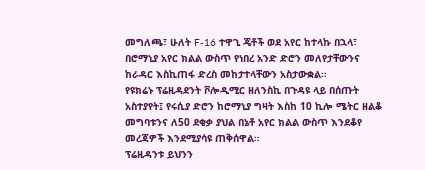መግለጫ፣ ሁለት F-16 ተዋጊ ጄቶች ወደ አየር ከተላኩ በኋላ፣ በሮማኒያ አየር ክልል ውስጥ የነበረ አንድ ድሮን መለየታቸውንና ከራዳር እስኪጠፋ ድረስ መከታተላቸውን አስታውቋል።
የዩክሬኑ ፕሬዚዳደንት ቮሎዲሚር ዘለንስኪ በጉዳዩ ላይ በሰጡት አስተያየት፤ የሩሲያ ድሮን ከሮማኒያ ግዛት እስከ 10 ኪሎ ሜትር ዘልቆ መግባቱንና ለ50 ደቂቃ ያህል በኔቶ አየር ክልል ውስጥ እንደቆየ መረጃዎች እንደሚያሳዩ ጠቅሰዋል።
ፕሬዚዳንቱ ይህንን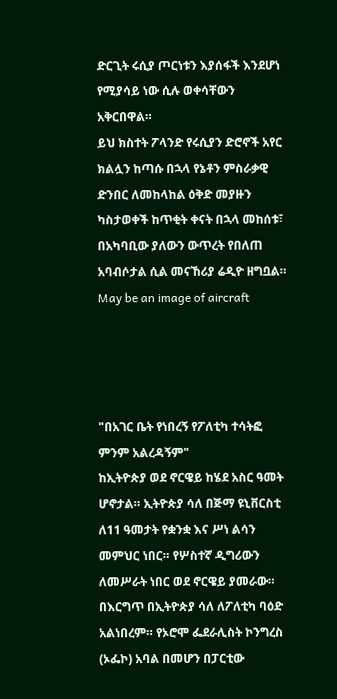ድርጊት ሩሲያ ጦርነቱን እያሰፋች እንደሆነ የሚያሳይ ነው ሲሉ ወቀሳቸውን አቅርበዋል።
ይህ ክስተት ፖላንድ የሩሲያን ድሮኖች አየር ክልሏን ከጣሱ በኋላ የኔቶን ምስራቃዊ ድንበር ለመከላከል ዕቅድ መያዙን ካስታወቀች ከጥቂት ቀናት በኋላ መከሰቱ፣ በአካባቢው ያለውን ውጥረት የበለጠ አባብሶታል ሲል መናኸሪያ ሬዲዮ ዘግቧል።
May be an image of aircraft




"በአገር ቤት የነበረኝ የፖለቲካ ተሳትፎ ምንም አልረዳኝም"
ከኢትዮጵያ ወደ ኖርዌይ ከሄደ አስር ዓመት ሆኖታል። ኢትዮጵያ ሳለ በጅማ ዩኒቨርስቲ ለ11 ዓመታት የቋንቋ እና ሥነ ልሳን መምህር ነበር። የሦስተኛ ዲግሪውን ለመሥራት ነበር ወደ ኖርዌይ ያመራው። በእርግጥ በኢትዮጵያ ሳለ ለፖለቲካ ባዕድ አልነበረም። የኦሮሞ ፌደራሊስት ኮንግረስ (ኦፌኮ) አባል በመሆን በፓርቲው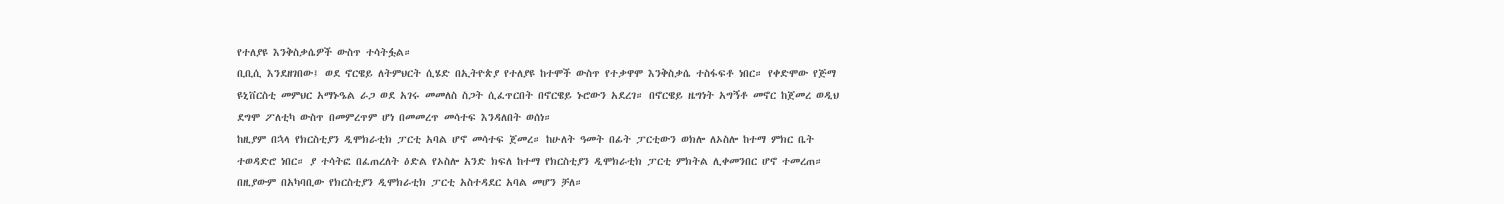የተለያዩ እንቅስቃሴዎች ውስጥ ተሳትፏል።
ቢቢሲ እንደዘገበው፤ ወደ ኖርዌይ ለትምህርት ሲሄድ በኢትዮጵያ የተለያዩ ከተሞች ውስጥ የተቃዋሞ እንቅስቃሴ ተስፋፍቶ ነበር። የቀድሞው የጅማ ዩኒቨርስቲ መምህር አማኑዔል ራጋ ወደ አገሩ መመለስ ስጋት ሲፈጥርበት በኖርዌይ ኑሮውን አደረገ። በኖርዌይ ዜግነት አግኝቶ መኖር ከጀመረ ወዲህ ደግሞ ፖለቲካ ውስጥ በመምረጥም ሆነ በመመረጥ መሳተፍ እንዳለበት ወሰነ።
ከዚያም በኋላ የክርስቲያን ዲሞክራቲክ ፓርቲ አባል ሆኖ መሳተፍ ጀመረ። ከሁለት ዓመት በፊት ፓርቲውን ወክሎ ለኦስሎ ከተማ ምክር ቤት ተወዳድሮ ነበር። ያ ተሳትፎ በፈጠረለት ዕድል የኦስሎ አንድ ክፍለ ከተማ የክርስቲያን ዲሞክራቲክ ፓርቲ ምክትል ሊቀመንበር ሆኖ ተመረጠ። በዚያውም በአካባቢው የክርስቲያን ዲሞክራቲክ ፓርቲ አስተዳደር አባል መሆን ቻለ።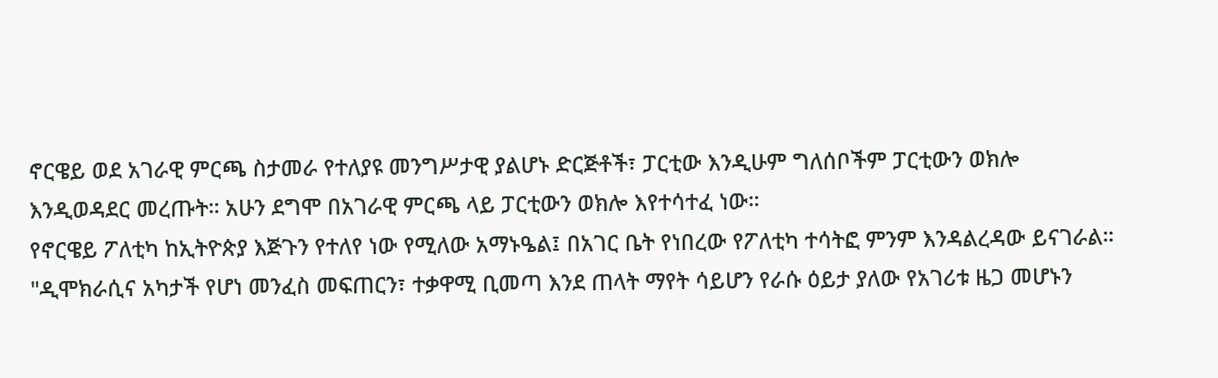ኖርዌይ ወደ አገራዊ ምርጫ ስታመራ የተለያዩ መንግሥታዊ ያልሆኑ ድርጅቶች፣ ፓርቲው እንዲሁም ግለሰቦችም ፓርቲውን ወክሎ እንዲወዳደር መረጡት። አሁን ደግሞ በአገራዊ ምርጫ ላይ ፓርቲውን ወክሎ እየተሳተፈ ነው።
የኖርዌይ ፖለቲካ ከኢትዮጵያ እጅጉን የተለየ ነው የሚለው አማኑዔል፤ በአገር ቤት የነበረው የፖለቲካ ተሳትፎ ምንም እንዳልረዳው ይናገራል።
"ዲሞክራሲና አካታች የሆነ መንፈስ መፍጠርን፣ ተቃዋሚ ቢመጣ እንደ ጠላት ማየት ሳይሆን የራሱ ዕይታ ያለው የአገሪቱ ዜጋ መሆኑን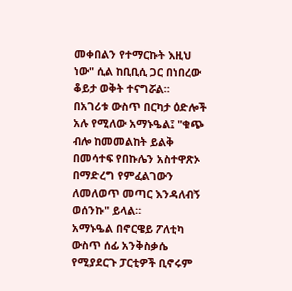መቀበልን የተማርኩት እዚህ ነው" ሲል ከቢቢሲ ጋር በነበረው ቆይታ ወቅት ተናግሯል።
በአገሪቱ ውስጥ በርካታ ዕድሎች አሉ የሚለው አማኑዔል፤ "ቁጭ ብሎ ከመመልከት ይልቅ በመሳተፍ የበኩሌን አስተዋጽኦ በማድረግ የምፈልገውን ለመለወጥ መጣር እንዳለብኝ ወሰንኩ" ይላል።
አማኑዔል በኖርዌይ ፖለቲካ ውስጥ ሰፊ አንቅስቃሴ የሚያደርጉ ፓርቲዎች ቢኖሩም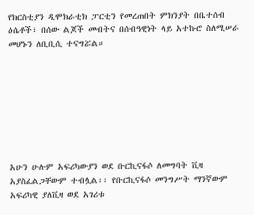የክርስቲያን ዲሞክራቲክ ፓርቲን የመረጠበት ምክንያት በቤተሰብ ዕሴቶች፣ በሰው ልጆች መብትና በሰብዓዊነት ላይ አተኩሮ ስለሚሠራ መሆኑን ለቢቢሲ ተናግሯል።








አሁን ሁሉም አፍሪካውያን ወደ ቡርኪናፋሶ ለመግባት ቪዛ አያስፈልጋቸውም ተብሏል፡፡ የቡርኪናፋሶ መንግሥት ማንኛውም አፍሪካዊ ያለቪዛ ወደ አገሪቱ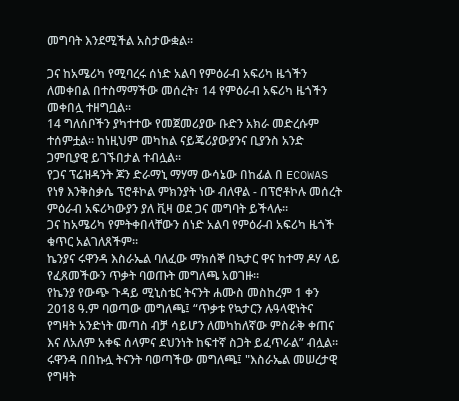መግባት እንደሚችል አስታውቋል፡፡

ጋና ከአሜሪካ የሚባረሩ ሰነድ አልባ የምዕራብ አፍሪካ ዜጎችን ለመቀበል በተስማማችው መሰረት፣ 14 የምዕራብ አፍሪካ ዜጎችን መቀበሏ ተዘግቧል፡፡
14 ግለሰቦችን ያካተተው የመጀመሪያው ቡድን አክራ መድረሱም ተሰምቷል። ከነዚህም መካከል ናይጄሪያውያንና ቢያንስ አንድ ጋምቢያዊ ይገኙበታል ተብሏል።
የጋና ፕሬዝዳንት ጆን ድራማኒ ማሃማ ውሳኔው በከፊል በ ECOWAS የነፃ እንቅስቃሴ ፕሮቶኮል ምክንያት ነው ብለዋል - በፕሮቶኮሉ መሰረት ምዕራብ አፍሪካውያን ያለ ቪዛ ወደ ጋና መግባት ይችላሉ።
ጋና ከአሜሪካ የምትቀበላቸውን ሰነድ አልባ የምዕራብ አፍሪካ ዜጎች ቁጥር አልገለጸችም።
ኬንያና ሩዋንዳ እስራኤል ባለፈው ማክሰኞ በኳታር ዋና ከተማ ዶሃ ላይ የፈጸመችውን ጥቃት ባወጡት መግለጫ አወገዙ።
የኬንያ የውጭ ጉዳይ ሚኒስቴር ትናንት ሐሙስ መስከረም 1 ቀን 2018 ዓ.ም ባወጣው መግለጫ፤ “ጥቃቱ የኳታርን ሉዓላዊነትና የግዛት አንድነት መጣስ ብቻ ሳይሆን ለመካከለኛው ምስራቅ ቀጠና እና ለአለም አቀፍ ሰላምና ደህንነት ከፍተኛ ስጋት ይፈጥራል” ብሏል።
ሩዋንዳ በበኩሏ ትናንት ባወጣችው መግለጫ፤ "እስራኤል መሠረታዊ የግዛት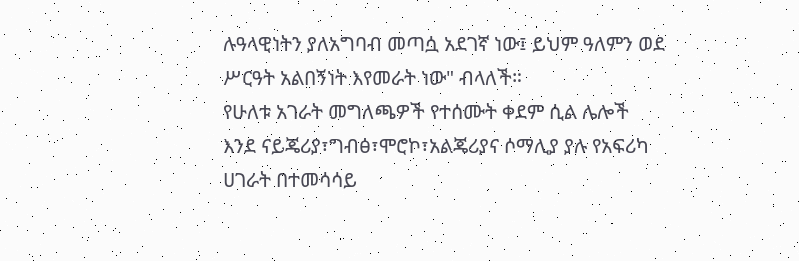ሉዓላዊነትን ያለአግባብ መጣሷ አደገኛ ነው፤ ይህም ዓለምን ወደ ሥርዓት አልበኝነት እየመራት ነው" ብላለች።
የሁለቱ አገራት መግለጫዎች የተሰሙት ቀደም ሲል ሌሎች እንደ ናይጄሪያ፣ግብፅ፣ሞሮኮ፣አልጄሪያና ሶማሊያ ያሉ የአፍሪካ ሀገራት በተመሳሳይ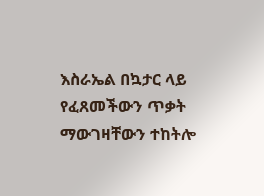እስራኤል በኳታር ላይ የፈጸመችውን ጥቃት ማውገዛቸውን ተከትሎ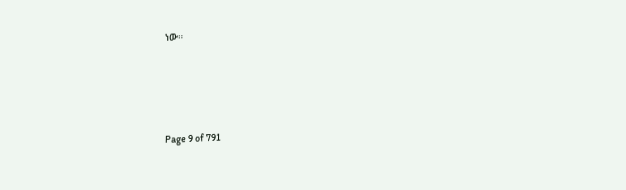ነው።





Page 9 of 791